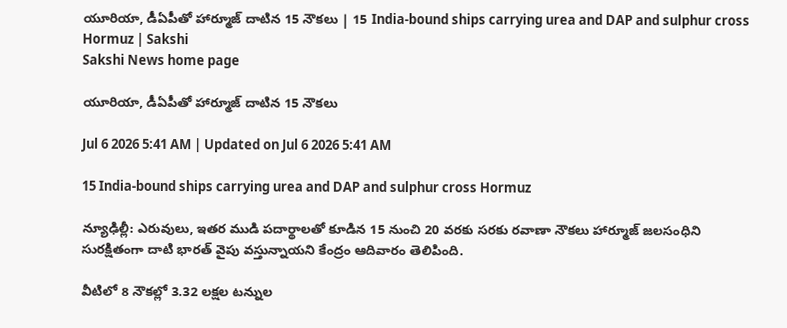యూరియా, డీఏపీతో హార్మూజ్‌ దాటిన 15 నౌకలు | 15 India-bound ships carrying urea and DAP and sulphur cross Hormuz | Sakshi
Sakshi News home page

యూరియా, డీఏపీతో హార్మూజ్‌ దాటిన 15 నౌకలు

Jul 6 2026 5:41 AM | Updated on Jul 6 2026 5:41 AM

15 India-bound ships carrying urea and DAP and sulphur cross Hormuz

న్యూఢిల్లీ: ఎరువులు, ఇతర ముడి పదార్థాలతో కూడిన 15 నుంచి 20 వరకు సరకు రవాణా నౌకలు హార్మూజ్‌ జలసంధిని సురక్షితంగా దాటి భారత్‌ వైపు వస్తున్నాయని కేంద్రం ఆదివారం తెలిపింది.

వీటిలో 8 నౌకల్లో 3.32 లక్షల టన్నుల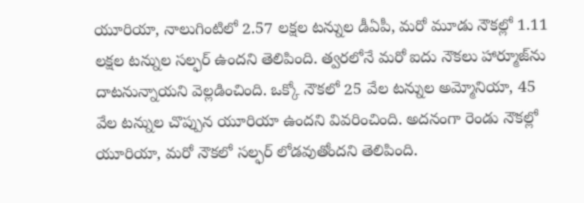యూరియా, నాలుగింటిలో 2.57 లక్షల టన్నుల డీఏపీ, మరో మూడు నౌకల్లో 1.11 లక్షల టన్నుల సల్ఫర్‌ ఉందని తెలిపింది. త్వరలోనే మరో ఐదు నౌకలు హార్మూజ్‌ను దాటనున్నాయని వెల్లడించింది. ఒక్కో నౌకలో 25 వేల టన్నుల అమ్మోనియా, 45 వేల టన్నుల చొప్పున యూరియా ఉందని వివరించింది. అదనంగా రెండు నౌకల్లో యూరియా, మరో నౌకలో సల్ఫర్‌ లోడవుతోందని తెలిపింది.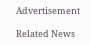Advertisement

Related News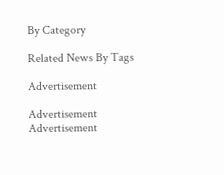By Category

Related News By Tags

Advertisement

Advertisement
Advertisement